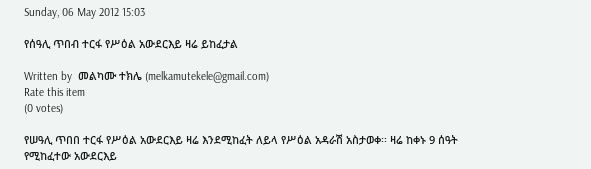Sunday, 06 May 2012 15:03

የሰዓሊ ጥበብ ተርፋ የሥዕል አውደርእይ ዛሬ ይከፈታል

Written by  መልካሙ ተክሌ (melkamutekele@gmail.com)
Rate this item
(0 votes)

የሠዓሊ ጥበበ ተርፋ የሥዕል አውደርእይ ዛሬ እንደሚከፈት ለይላ የሥዕል አዳራሽ አስታወቀ፡፡ ዛሬ ከቀኑ 9 ሰዓት የሚከፈተው አውደርእይ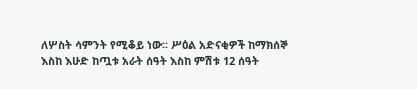ለሦስት ሳምንት የሚቆይ ነው፡፡ ሥዕል አድናቂዎች ከማክሰኞ እስከ እሁድ ከጧቱ አራት ሰዓት እስከ ምሽቱ 12 ሰዓት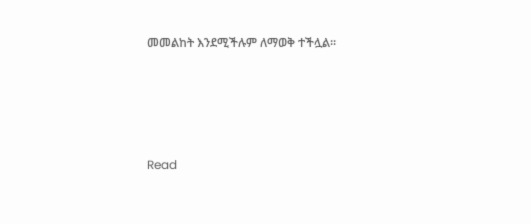መመልከት እንደሚችሉም ለማወቅ ተችሏል፡፡





Read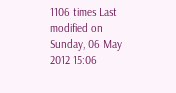1106 times Last modified on Sunday, 06 May 2012 15:06